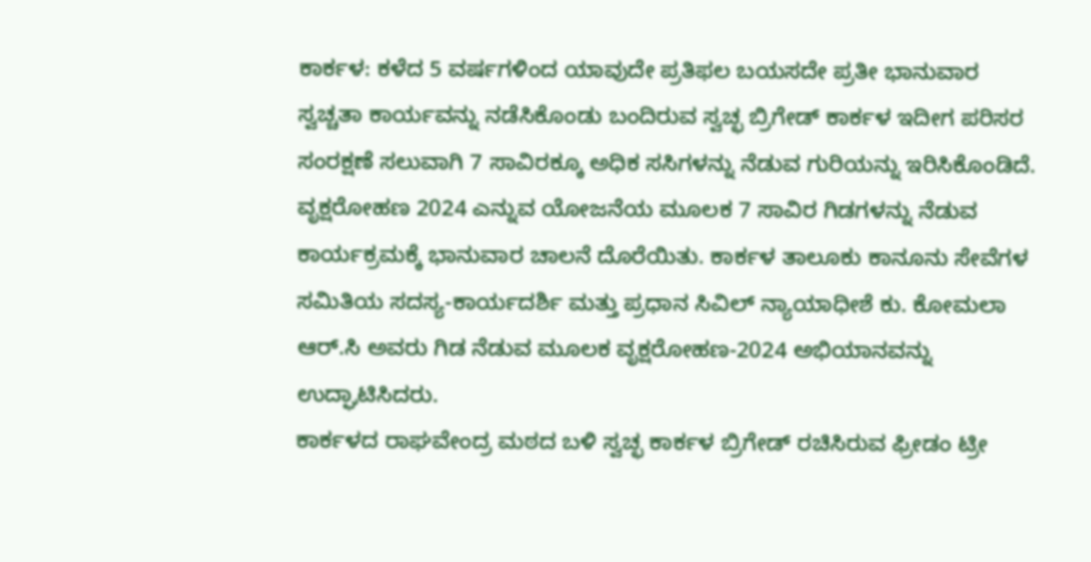ಕಾರ್ಕಳ: ಕಳೆದ 5 ವರ್ಷಗಳಿಂದ ಯಾವುದೇ ಪ್ರತಿಫಲ ಬಯಸದೇ ಪ್ರತೀ ಭಾನುವಾರ ಸ್ವಚ್ಚತಾ ಕಾರ್ಯವನ್ನು ನಡೆಸಿಕೊಂಡು ಬಂದಿರುವ ಸ್ವಚ್ಛ ಬ್ರಿಗೇಡ್ ಕಾರ್ಕಳ ಇದೀಗ ಪರಿಸರ ಸಂರಕ್ಷಣೆ ಸಲುವಾಗಿ 7 ಸಾವಿರಕ್ಕೂ ಅಧಿಕ ಸಸಿಗಳನ್ನು ನೆಡುವ ಗುರಿಯನ್ನು ಇರಿಸಿಕೊಂಡಿದೆ. ವೃಕ್ಷರೋಹಣ 2024 ಎನ್ನುವ ಯೋಜನೆಯ ಮೂಲಕ 7 ಸಾವಿರ ಗಿಡಗಳನ್ನು ನೆಡುವ ಕಾರ್ಯಕ್ರಮಕ್ಕೆ ಭಾನುವಾರ ಚಾಲನೆ ದೊರೆಯಿತು. ಕಾರ್ಕಳ ತಾಲೂಕು ಕಾನೂನು ಸೇವೆಗಳ ಸಮಿತಿಯ ಸದಸ್ಯ-ಕಾರ್ಯದರ್ಶಿ ಮತ್ತು ಪ್ರಧಾನ ಸಿವಿಲ್ ನ್ಯಾಯಾಧೀಶೆ ಕು. ಕೋಮಲಾ ಆರ್.ಸಿ ಅವರು ಗಿಡ ನೆಡುವ ಮೂಲಕ ವೃಕ್ಷರೋಹಣ-2024 ಅಭಿಯಾನವನ್ನು ಉದ್ಘಾಟಿಸಿದರು.
ಕಾರ್ಕಳದ ರಾಘವೇಂದ್ರ ಮಠದ ಬಳಿ ಸ್ವಚ್ಛ ಕಾರ್ಕಳ ಬ್ರಿಗೇಡ್ ರಚಿಸಿರುವ ಫ್ರೀಡಂ ಟ್ರೀ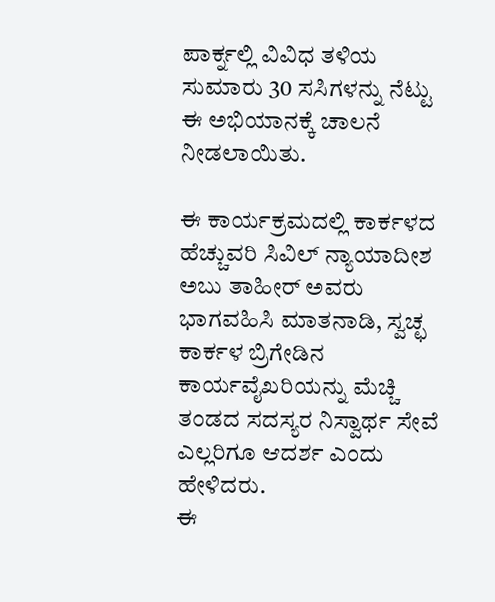ಪಾರ್ಕ್ನಲ್ಲಿ ವಿವಿಧ ತಳಿಯ ಸುಮಾರು 30 ಸಸಿಗಳನ್ನು ನೆಟ್ಟು ಈ ಅಭಿಯಾನಕ್ಕೆ ಚಾಲನೆ ನೀಡಲಾಯಿತು.

ಈ ಕಾರ್ಯಕ್ರಮದಲ್ಲಿ ಕಾರ್ಕಳದ ಹೆಚ್ಚುವರಿ ಸಿವಿಲ್ ನ್ಯಾಯಾದೀಶ ಅಬು ತಾಹೀರ್ ಅವರು ಭಾಗವಹಿಸಿ ಮಾತನಾಡಿ, ಸ್ವಚ್ಛ ಕಾರ್ಕಳ ಬ್ರಿಗೇಡಿನ ಕಾರ್ಯವೈಖರಿಯನ್ನು ಮೆಚ್ಚಿ ತಂಡದ ಸದಸ್ಯರ ನಿಸ್ವಾರ್ಥ ಸೇವೆ ಎಲ್ಲರಿಗೂ ಆದರ್ಶ ಎಂದು ಹೇಳಿದರು.
ಈ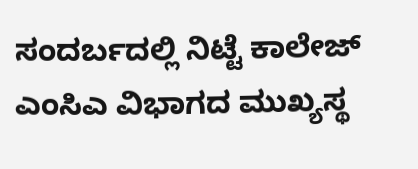ಸಂದರ್ಬದಲ್ಲಿ ನಿಟ್ಟೆ ಕಾಲೇಜ್ ಎಂಸಿಎ ವಿಭಾಗದ ಮುಖ್ಯಸ್ಥ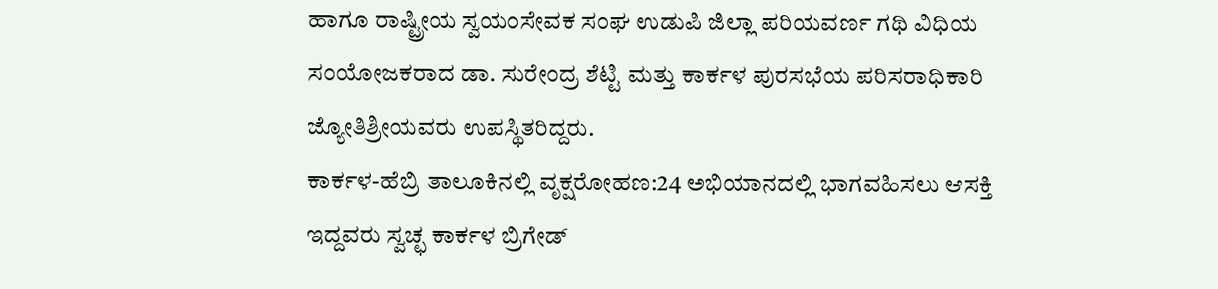ಹಾಗೂ ರಾಷ್ಟ್ರೀಯ ಸ್ವಯಂಸೇವಕ ಸಂಘ ಉಡುಪಿ ಜಿಲ್ಲಾ ಪರಿಯವರ್ಣ ಗಥಿ ವಿಧಿಯ ಸಂಯೋಜಕರಾದ ಡಾ. ಸುರೇಂದ್ರ ಶೆಟ್ಟಿ ಮತ್ತು ಕಾರ್ಕಳ ಪುರಸಭೆಯ ಪರಿಸರಾಧಿಕಾರಿ ಜ್ಯೋತಿಶ್ರೀಯವರು ಉಪಸ್ಥಿತರಿದ್ದರು.
ಕಾರ್ಕಳ-ಹೆಬ್ರಿ ತಾಲೂಕಿನಲ್ಲಿ ವೃಕ್ಷರೋಹಣ:24 ಅಭಿಯಾನದಲ್ಲಿ ಭಾಗವಹಿಸಲು ಆಸಕ್ತಿ ಇದ್ದವರು ಸ್ವಚ್ಛ ಕಾರ್ಕಳ ಬ್ರಿಗೇಡ್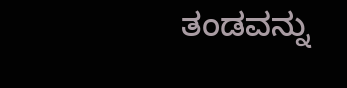ತಂಡವನ್ನು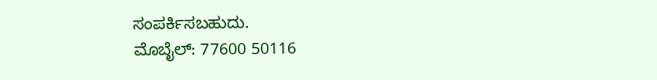ಸಂಪರ್ಕಿಸಬಹುದು.
ಮೊಬೈಲ್: 77600 50116